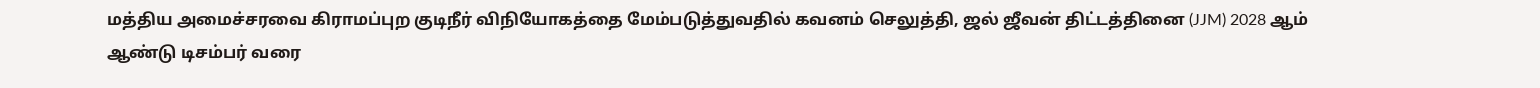மத்திய அமைச்சரவை கிராமப்புற குடிநீர் விநியோகத்தை மேம்படுத்துவதில் கவனம் செலுத்தி, ஜல் ஜீவன் திட்டத்தினை (JJM) 2028 ஆம் ஆண்டு டிசம்பர் வரை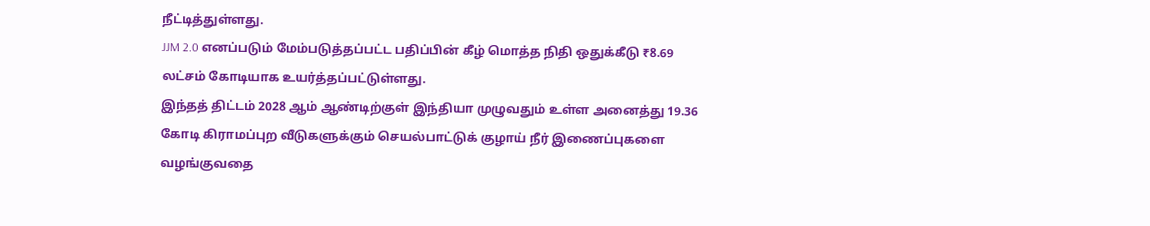நீட்டித்துள்ளது.
JJM 2.0 எனப்படும் மேம்படுத்தப்பட்ட பதிப்பின் கீழ் மொத்த நிதி ஒதுக்கீடு ₹8.69 லட்சம் கோடியாக உயர்த்தப்பட்டுள்ளது.
இந்தத் திட்டம் 2028 ஆம் ஆண்டிற்குள் இந்தியா முழுவதும் உள்ள அனைத்து 19.36 கோடி கிராமப்புற வீடுகளுக்கும் செயல்பாட்டுக் குழாய் நீர் இணைப்புகளை வழங்குவதை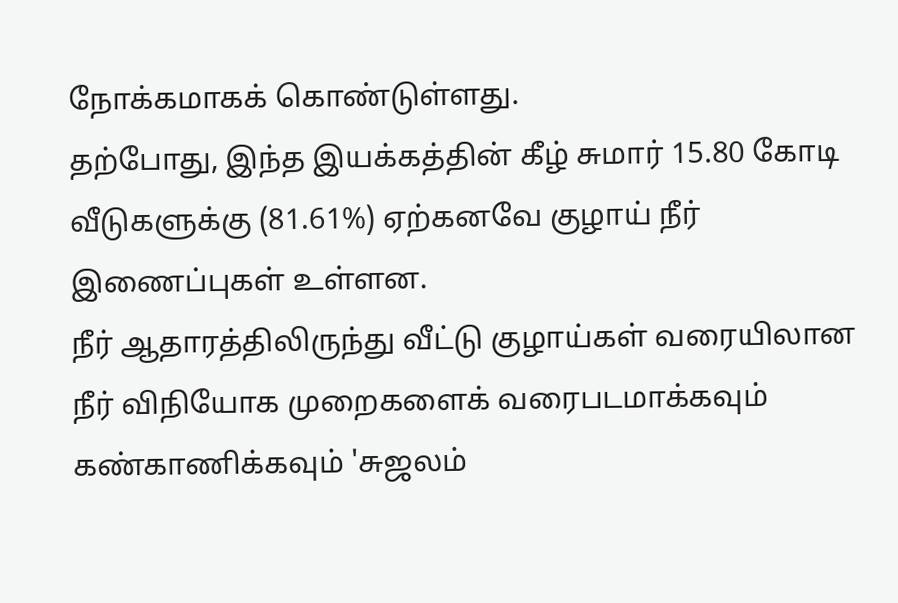நோக்கமாகக் கொண்டுள்ளது.
தற்போது, இந்த இயக்கத்தின் கீழ் சுமார் 15.80 கோடி வீடுகளுக்கு (81.61%) ஏற்கனவே குழாய் நீர் இணைப்புகள் உள்ளன.
நீர் ஆதாரத்திலிருந்து வீட்டு குழாய்கள் வரையிலான நீர் விநியோக முறைகளைக் வரைபடமாக்கவும் கண்காணிக்கவும் 'சுஜலம்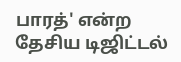பாரத்' என்ற தேசிய டிஜிட்டல்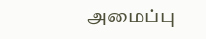அமைப்பு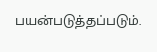பயன்படுத்தப்படும்.